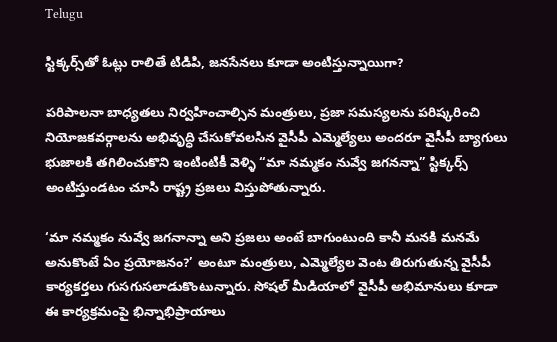Telugu

స్టిక్కర్స్‌తో ఓట్లు రాలితే టిడిపి, జనసేనలు కూడా అంటిస్తున్నాయిగా?

పరిపాలనా బాధ్యతలు నిర్వహించాల్సిన మంత్రులు, ప్రజా సమస్యలను పరిష్కరించి నియోజకవర్గాలను అభివృద్ధి చేసుకోవలసిన వైసీపీ ఎమ్మెల్యేలు అందరూ వైసీపీ బ్యాగులు భుజాలకి తగిలించుకొని ఇంటింటికీ వెళ్ళి “మా నమ్మకం నువ్వే జగనన్నా” స్టిక్కర్స్ అంటిస్తుండటం చూసి రాష్ట్ర ప్రజలు విస్తుపోతున్నారు.

‘మా నమ్మకం నువ్వే జగనాన్నా అని ప్రజలు అంటే బాగుంటుంది కానీ మనకి మనమే అనుకొంటే ఏం ప్రయోజనం?’ అంటూ మంత్రులు, ఎమ్మెల్యేల వెంట తిరుగుతున్న వైసీపీ కార్యకర్తలు గుసగుసలాడుకొంటున్నారు. సోషల్ మీడియాలో వైసీపీ అభిమానులు కూడా ఈ కార్యక్రమంపై భిన్నాభిప్రాయాలు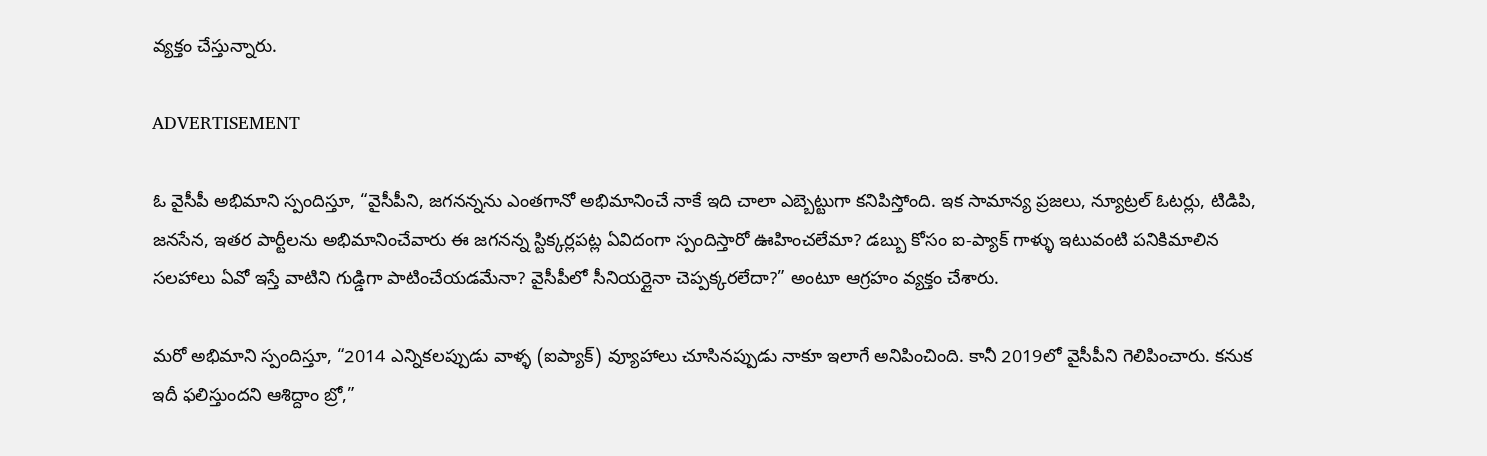వ్యక్తం చేస్తున్నారు.

ADVERTISEMENT

ఓ వైసీపీ అభిమాని స్పందిస్తూ, “వైసీపీని, జగనన్నను ఎంతగానో అభిమానించే నాకే ఇది చాలా ఎబ్బెట్టుగా కనిపిస్తోంది. ఇక సామాన్య ప్రజలు, న్యూట్రల్ ఓటర్లు, టిడిపి, జనసేన, ఇతర పార్టీలను అభిమానించేవారు ఈ జగనన్న స్టిక్కర్లపట్ల ఏవిదంగా స్పందిస్తారో ఊహించలేమా? డబ్బు కోసం ఐ-ప్యాక్ గాళ్ళు ఇటువంటి పనికిమాలిన సలహాలు ఏవో ఇస్తే వాటిని గుడ్డిగా పాటించేయడమేనా? వైసీపీలో సీనియర్లైనా చెప్పక్కరలేదా?” అంటూ ఆగ్రహం వ్యక్తం చేశారు.

మరో అభిమాని స్పందిస్తూ, “2014 ఎన్నికలప్పుడు వాళ్ళ (ఐప్యాక్) వ్యూహాలు చూసినప్పుడు నాకూ ఇలాగే అనిపించింది. కానీ 2019లో వైసీపీని గెలిపించారు. కనుక ఇదీ ఫలిస్తుందని ఆశిద్దాం బ్రో,”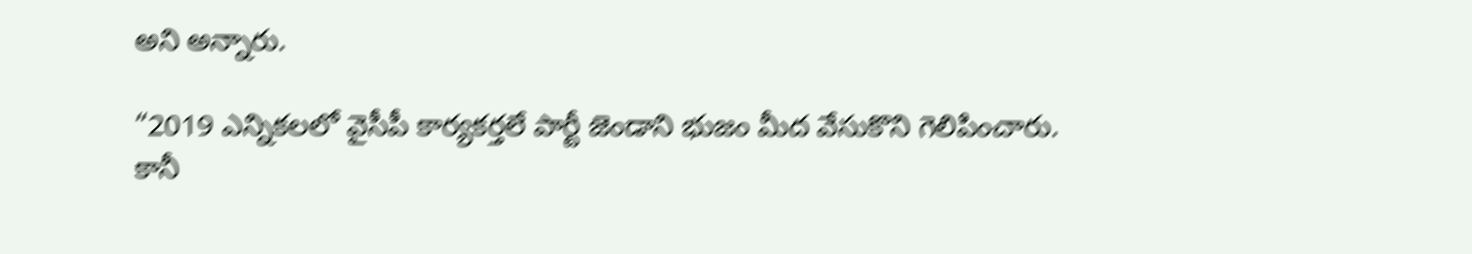అని అన్నారు.

“2019 ఎన్నికలలో వైసీపీ కార్యకర్తలే పార్టీ జెండాని భుజం మీద వేసుకొని గెలిపించారు. కానీ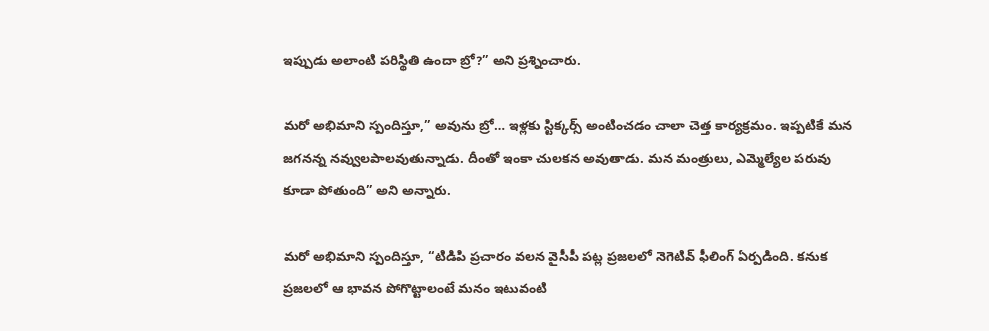ఇప్పుడు అలాంటి పరిస్థితి ఉందా బ్రో?” అని ప్రశ్నించారు.

మరో అభిమాని స్పందిస్తూ,” అవును బ్రో… ఇళ్లకు స్టిక్కర్స్ అంటించడం చాలా చెత్త కార్యక్రమం. ఇప్పటికే మన జగనన్న నవ్వులపాలవుతున్నాడు. దీంతో ఇంకా చులకన అవుతాడు. మన మంత్రులు, ఎమ్మెల్యేల పరువు కూడా పోతుంది” అని అన్నారు.

మరో అభిమాని స్పందిస్తూ, “టిడిపి ప్రచారం వలన వైసీపీ పట్ల ప్రజలలో నెగెటివ్ ఫీలింగ్ ఏర్పడింది. కనుక ప్రజలలో ఆ భావన పోగొట్టాలంటే మనం ఇటువంటి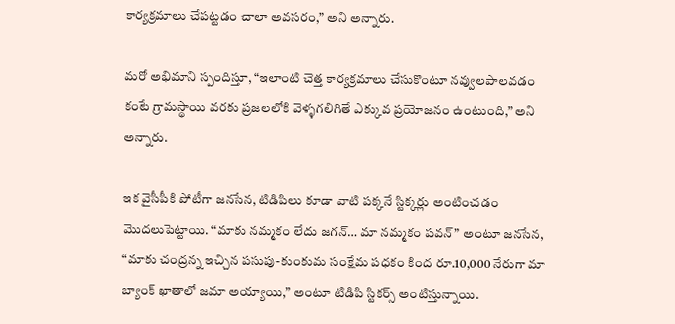కార్యక్రమాలు చేపట్టడం చాలా అవసరం,” అని అన్నారు.

మరో అభిమాని స్పందిస్తూ, “ఇలాంటి చెత్త కార్యక్రమాలు చేసుకొంటూ నవ్వులపాలవడం కంటే గ్రామస్థాయి వరకు ప్రజలలోకి వెళ్ళగలిగితే ఎక్కువ ప్రయోజనం ఉంటుంది,” అని అన్నారు.

ఇక వైసీపీకి పోటీగా జనసేన, టిడిపిలు కూడా వాటి పక్కనే స్టిక్కర్లు అంటించడం మొదలుపెట్టాయి. “మాకు నమ్మకం లేదు జగన్‌… మా నమ్మకం పవన్” అంటూ జనసేన, “మాకు చంద్రన్న ఇచ్చిన పసుపు-కుంకుమ సంక్షేమ పధకం కింద రూ.10,000 నేరుగా మా బ్యాంక్ ఖాతాలో జమా అయ్యాయి,” అంటూ టిడిపి స్టికర్స్ అంటిస్తున్నాయి.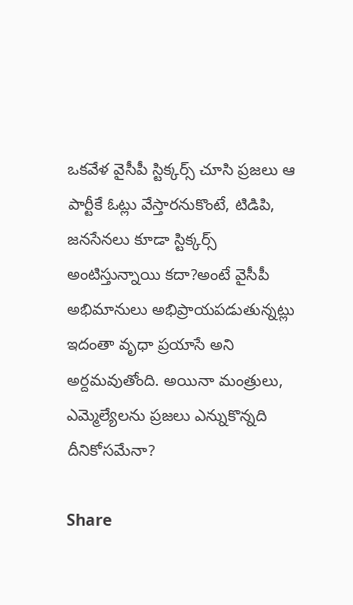ఒకవేళ వైసీపీ స్టిక్కర్స్ చూసి ప్రజలు ఆ పార్టీకే ఓట్లు వేస్తారనుకొంటే, టిడిపి, జనసేనలు కూడా స్టిక్కర్స్ అంటిస్తున్నాయి కదా?అంటే వైసీపీ అభిమానులు అభిప్రాయపడుతున్నట్లు ఇదంతా వృధా ప్రయాసే అని అర్దమవుతోంది. అయినా మంత్రులు, ఎమ్మెల్యేలను ప్రజలు ఎన్నుకొన్నది దీనికోసమేనా?

Share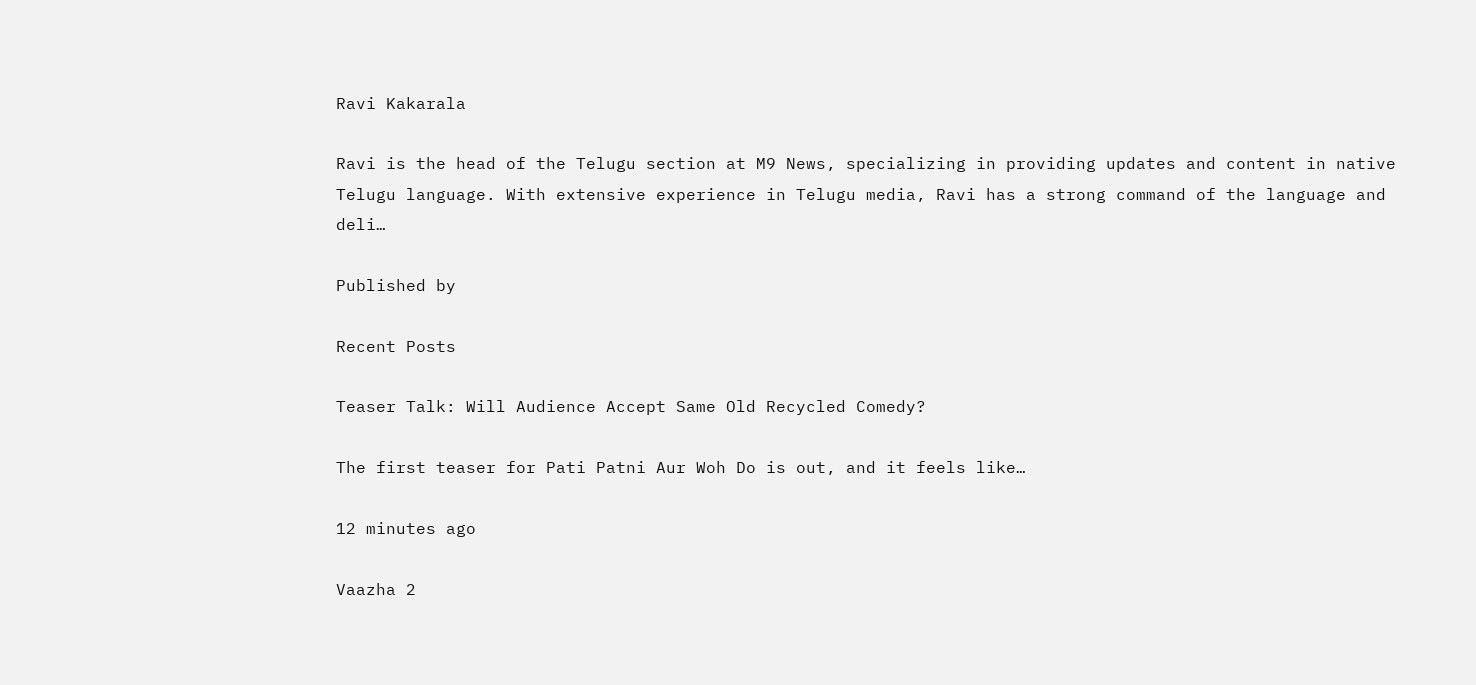Ravi Kakarala

Ravi is the head of the Telugu section at M9 News, specializing in providing updates and content in native Telugu language. With extensive experience in Telugu media, Ravi has a strong command of the language and deli…

Published by

Recent Posts

Teaser Talk: Will Audience Accept Same Old Recycled Comedy?

The first teaser for Pati Patni Aur Woh Do is out, and it feels like…

12 minutes ago

Vaazha 2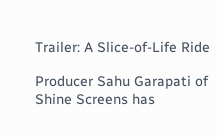Trailer: A Slice-of-Life Ride

Producer Sahu Garapati of Shine Screens has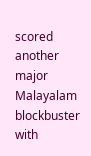scored another major Malayalam blockbuster with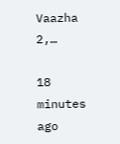Vaazha 2,…

18 minutes ago